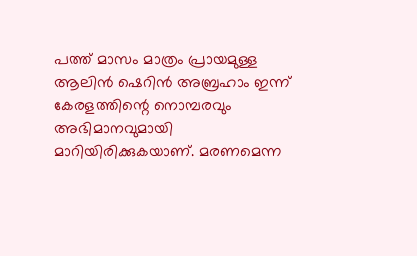പത്ത് മാസം മാത്രം പ്രായമുള്ള ആലിൻ ഷെറിൻ അബ്രഹാം ഇന്ന് കേരളത്തിന്റെ നൊമ്പരവും അഭിമാനവുമായി മാറിയിരിക്കുകയാണ്. മരണമെന്ന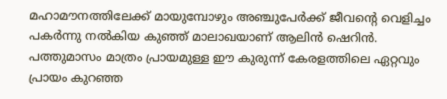മഹാമൗനത്തിലേക്ക് മായുമ്പോഴും അഞ്ചുപേർക്ക് ജീവന്റെ വെളിച്ചം പകർന്നു നൽകിയ കുഞ്ഞ് മാലാഖയാണ് ആലിൻ ഷെറിൻ. പത്തുമാസം മാത്രം പ്രായമുള്ള ഈ കുരുന്ന് കേരളത്തിലെ ഏറ്റവും പ്രായം കുറഞ്ഞ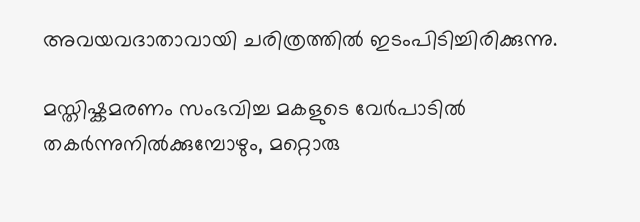അവയവദാതാവായി ചരിത്രത്തിൽ ഇടംപിടിച്ചിരിക്കുന്നു.

മസ്തിഷ്കമരണം സംഭവിച്ച മകളുടെ വേർപാടിൽ തകർന്നുനിൽക്കുമ്പോഴും, മറ്റൊരു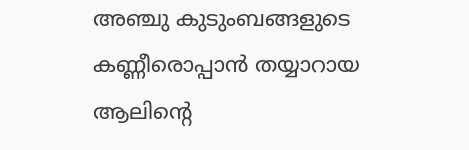അഞ്ചു കുടുംബങ്ങളുടെ കണ്ണീരൊപ്പാൻ തയ്യാറായ ആലിന്റെ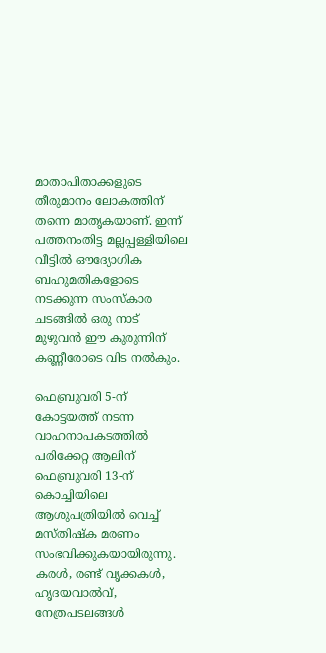മാതാപിതാക്കളുടെ തീരുമാനം ലോകത്തിന് തന്നെ മാതൃകയാണ്. ഇന്ന് പത്തനംതിട്ട മല്ലപ്പള്ളിയിലെ വീട്ടിൽ ഔദ്യോഗിക ബഹുമതികളോടെ നടക്കുന്ന സംസ്കാര ചടങ്ങിൽ ഒരു നാട് മുഴുവൻ ഈ കുരുന്നിന് കണ്ണീരോടെ വിട നൽകും.

ഫെബ്രുവരി 5-ന് കോട്ടയത്ത് നടന്ന വാഹനാപകടത്തിൽ പരിക്കേറ്റ ആലിന് ഫെബ്രുവരി 13-ന് കൊച്ചിയിലെ ആശുപത്രിയിൽ വെച്ച് മസ്തിഷ്ക മരണം സംഭവിക്കുകയായിരുന്നു.  കരൾ, രണ്ട് വൃക്കകൾ, ഹൃദയവാൽവ്, നേത്രപടലങ്ങൾ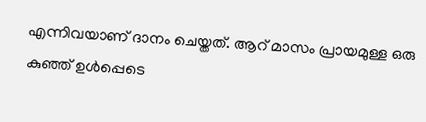എന്നിവയാണ് ദാനം ചെയ്തത്. ആറ് മാസം പ്രായമുള്ള ഒരു കുഞ്ഞ് ഉൾപ്പെടെ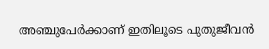അഞ്ചുപേർക്കാണ് ഇതിലൂടെ പുതുജീവൻ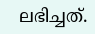ലഭിച്ചത്.